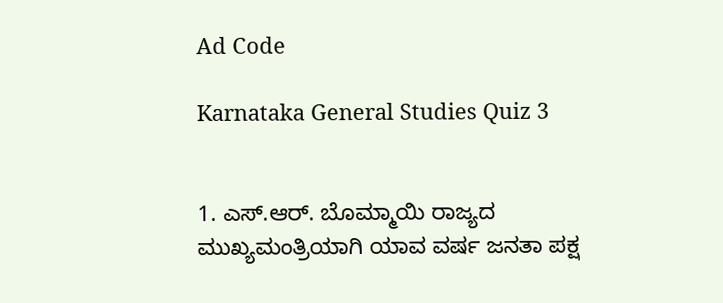Ad Code

Karnataka General Studies Quiz 3


1. ಎಸ್.ಆರ್. ಬೊಮ್ಮಾಯಿ ರಾಜ್ಯದ ಮುಖ್ಯಮಂತ್ರಿಯಾಗಿ ಯಾವ ವರ್ಷ ಜನತಾ ಪಕ್ಷ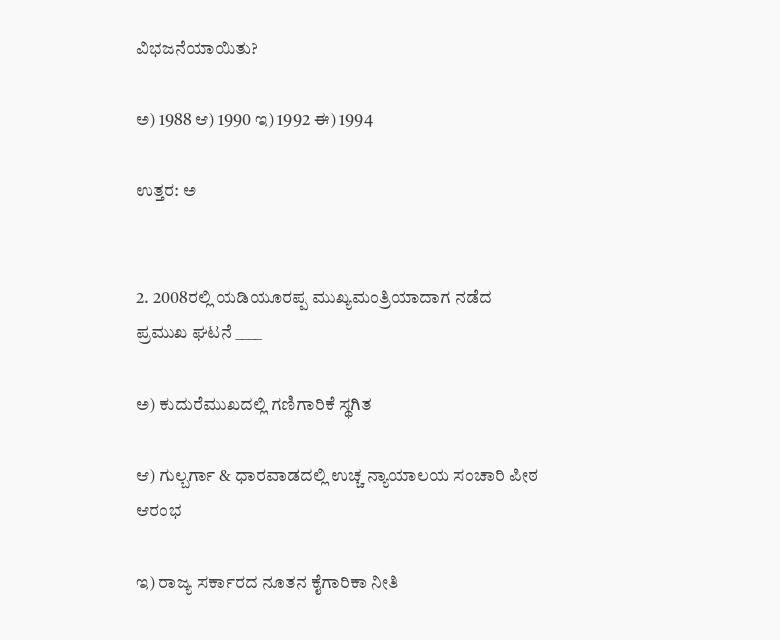ವಿಭಜನೆಯಾಯಿತು?

ಅ) 1988 ಆ) 1990 ಇ) 1992 ಈ) 1994

ಉತ್ತರ: ಅ


2. 2008ರಲ್ಲಿ ಯಡಿಯೂರಪ್ಪ ಮುಖ್ಯಮಂತ್ರಿಯಾದಾಗ ನಡೆದ ಪ್ರಮುಖ ಘಟನೆ ____

ಅ) ಕುದುರೆಮುಖದಲ್ಲಿ ಗಣಿಗಾರಿಕೆ ಸ್ಥಗಿತ

ಆ) ಗುಲ್ಬರ್ಗಾ & ಧಾರವಾಡದಲ್ಲಿ ಉಚ್ಚ ನ್ಯಾಯಾಲಯ ಸಂಚಾರಿ ಪೀಠ ಆರಂಭ

ಇ) ರಾಜ್ಯ ಸರ್ಕಾರದ ನೂತನ ಕೈಗಾರಿಕಾ ನೀತಿ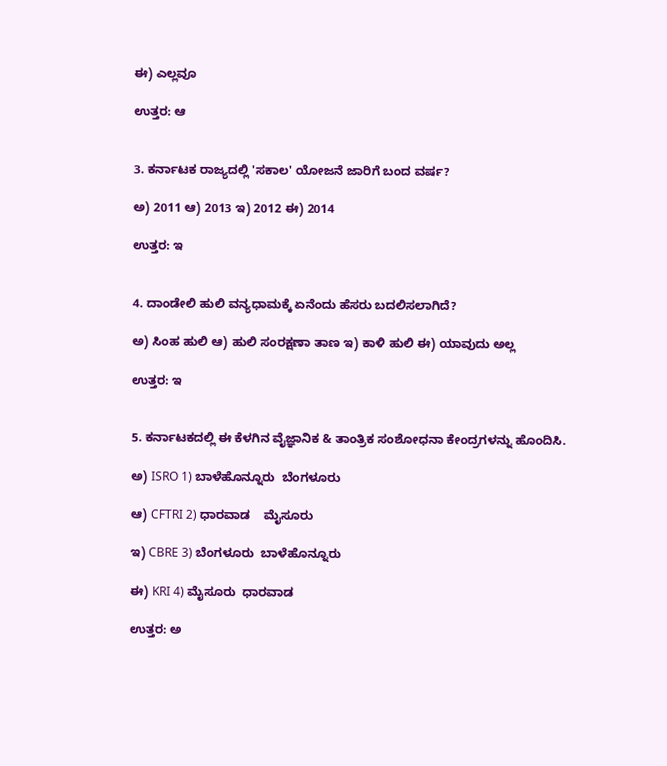ಈ) ಎಲ್ಲವೂ

ಉತ್ತರ: ಆ


3. ಕರ್ನಾಟಕ ರಾಜ್ಯದಲ್ಲಿ 'ಸಕಾಲ' ಯೋಜನೆ ಜಾರಿಗೆ ಬಂದ ವರ್ಷ?

ಅ) 2011 ಆ) 2013 ಇ) 2012 ಈ) 2014

ಉತ್ತರ: ಇ


4. ದಾಂಡೇಲಿ ಹುಲಿ ವನ್ಯಧಾಮಕ್ಕೆ ಏನೆಂದು ಹೆಸರು ಬದಲಿಸಲಾಗಿದೆ?

ಅ) ಸಿಂಹ ಹುಲಿ ಆ) ಹುಲಿ ಸಂರಕ್ಷಣಾ ತಾಣ ಇ) ಕಾಳಿ ಹುಲಿ ಈ) ಯಾವುದು ಅಲ್ಲ

ಉತ್ತರ: ಇ


5. ಕರ್ನಾಟಕದಲ್ಲಿ ಈ ಕೆಳಗಿನ ವೈಜ್ಞಾನಿಕ & ತಾಂತ್ರಿಕ ಸಂಶೋಧನಾ ಕೇಂದ್ರಗಳನ್ನು ಹೊಂದಿಸಿ.

ಅ) ISRO 1) ಬಾಳೆಹೊನ್ನೂರು  ಬೆಂಗಳೂರು

ಆ) CFTRI 2) ಧಾರವಾಡ    ಮೈಸೂರು

ಇ) CBRE 3) ಬೆಂಗಳೂರು  ಬಾಳೆಹೊನ್ನೂರು

ಈ) KRI 4) ಮೈಸೂರು  ಧಾರವಾಡ

ಉತ್ತರ: ಅ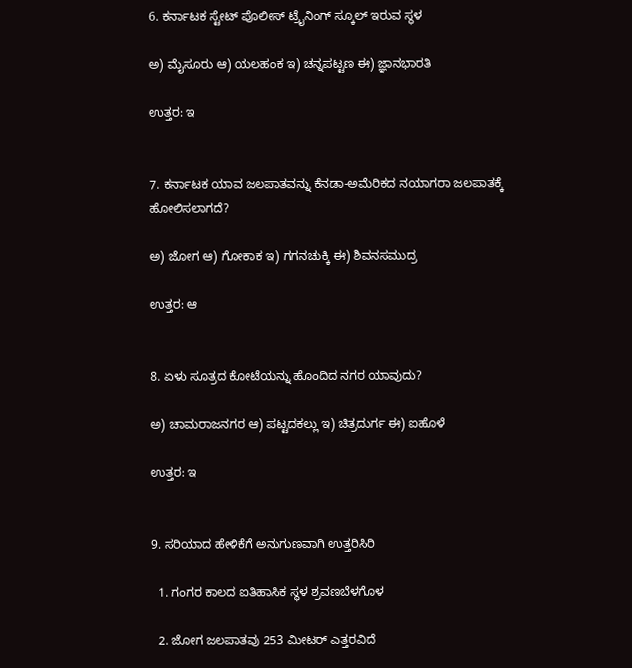6. ಕರ್ನಾಟಕ ಸ್ಟೇಟ್ ಪೊಲೀಸ್ ಟ್ರೈನಿಂಗ್ ಸ್ಕೂಲ್ ಇರುವ ಸ್ಥಳ

ಅ) ಮೈಸೂರು ಆ) ಯಲಹಂಕ ಇ) ಚನ್ನಪಟ್ಟಣ ಈ) ಜ್ಞಾನಭಾರತಿ

ಉತ್ತರ: ಇ


7. ಕರ್ನಾಟಕ ಯಾವ ಜಲಪಾತವನ್ನು ಕೆನಡಾ-ಅಮೆರಿಕದ ನಯಾಗರಾ ಜಲಪಾತಕ್ಕೆ ಹೋಲಿಸಲಾಗದೆ?

ಅ) ಜೋಗ ಆ) ಗೋಕಾಕ ಇ) ಗಗನಚುಕ್ಕಿ ಈ) ಶಿವನಸಮುದ್ರ

ಉತ್ತರ: ಆ


8. ಏಳು ಸೂತ್ರದ ಕೋಟೆಯನ್ನು ಹೊಂದಿದ ನಗರ ಯಾವುದು?

ಅ) ಚಾಮರಾಜನಗರ ಆ) ಪಟ್ಟದಕಲ್ಲು ಇ) ಚಿತ್ರದುರ್ಗ ಈ) ಐಹೊಳೆ

ಉತ್ತರ: ಇ


9. ಸರಿಯಾದ ಹೇಳಿಕೆಗೆ ಅನುಗುಣವಾಗಿ ಉತ್ತರಿಸಿರಿ

  1. ಗಂಗರ ಕಾಲದ ಐತಿಹಾಸಿಕ ಸ್ಥಳ ಶ್ರವಣಬೆಳಗೊಳ

  2. ಜೋಗ ಜಲಪಾತವು 253 ಮೀಟರ್ ಎತ್ತರವಿದೆ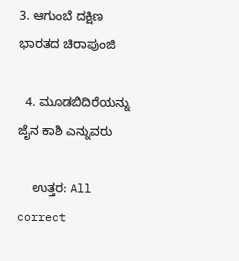3. ಆಗುಂಬೆ ದಕ್ಷಿಣ ಭಾರತದ ಚಿರಾಪುಂಜಿ

  4. ಮೂಡಬಿದಿರೆಯನ್ನು ಜೈನ ಕಾಶಿ ಎನ್ನುವರು

    ಉತ್ತರ: All correct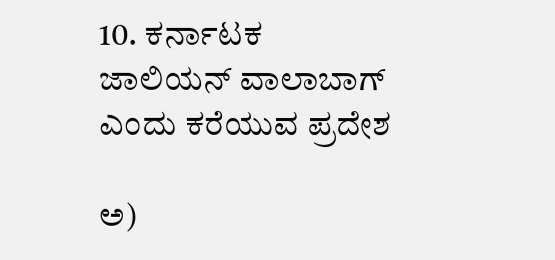10. ಕರ್ನಾಟಕ ಜಾಲಿಯನ್ ವಾಲಾಬಾಗ್ ಎಂದು ಕರೆಯುವ ಪ್ರದೇಶ

ಅ)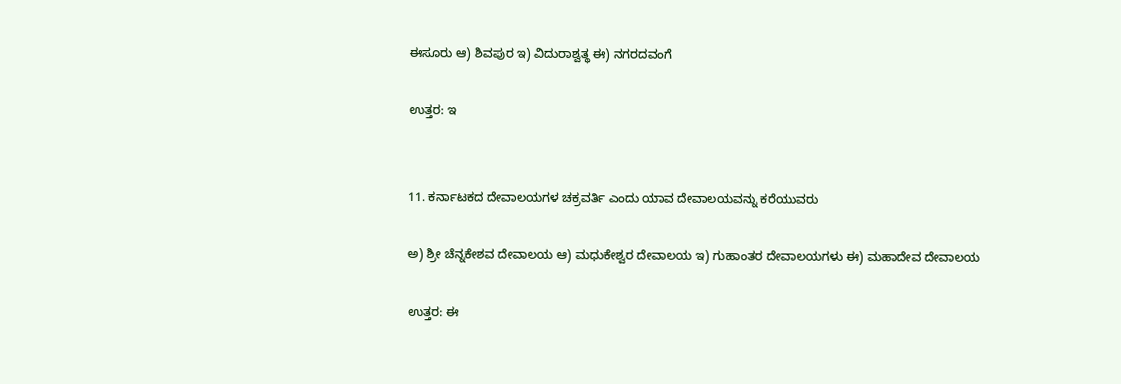ಈಸೂರು ಆ) ಶಿವಪುರ ಇ) ವಿದುರಾಶ್ವತ್ಥ ಈ) ನಗರದವಂಗೆ

ಉತ್ತರ: ಇ


11. ಕರ್ನಾಟಕದ ದೇವಾಲಯಗಳ ಚಕ್ರವರ್ತಿ ಎಂದು ಯಾವ ದೇವಾಲಯವನ್ನು ಕರೆಯುವರು

ಅ) ಶ್ರೀ ಚೆನ್ನಕೇಶವ ದೇವಾಲಯ ಆ) ಮಧುಕೇಶ್ವರ ದೇವಾಲಯ ಇ) ಗುಹಾಂತರ ದೇವಾಲಯಗಳು ಈ) ಮಹಾದೇವ ದೇವಾಲಯ

ಉತ್ತರ: ಈ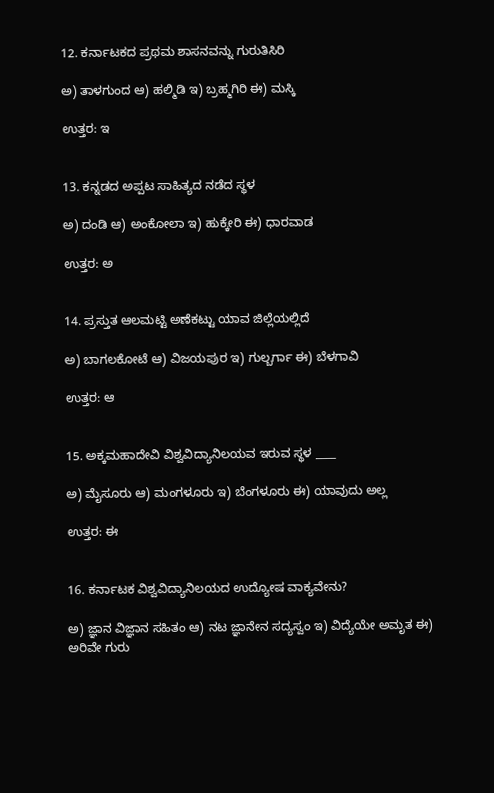12. ಕರ್ನಾಟಕದ ಪ್ರಥಮ ಶಾಸನವನ್ನು ಗುರುತಿಸಿರಿ

ಅ) ತಾಳಗುಂದ ಆ) ಹಲ್ಮಿಡಿ ಇ) ಬ್ರಹ್ಮಗಿರಿ ಈ) ಮಸ್ಕಿ

ಉತ್ತರ: ಇ


13. ಕನ್ನಡದ ಅಪ್ಪಟ ಸಾಹಿತ್ಯದ ನಡೆದ ಸ್ಥಳ

ಅ) ದಂಡಿ ಆ) ಅಂಕೋಲಾ ಇ) ಹುಕ್ಕೇರಿ ಈ) ಧಾರವಾಡ

ಉತ್ತರ: ಅ


14. ಪ್ರಸ್ತುತ ಆಲಮಟ್ಟಿ ಅಣೆಕಟ್ಟು ಯಾವ ಜಿಲ್ಲೆಯಲ್ಲಿದೆ

ಅ) ಬಾಗಲಕೋಟೆ ಆ) ವಿಜಯಪುರ ಇ) ಗುಲ್ಬರ್ಗಾ ಈ) ಬೆಳಗಾವಿ

ಉತ್ತರ: ಆ


15. ಅಕ್ಕಮಹಾದೇವಿ ವಿಶ್ವವಿದ್ಯಾನಿಲಯವ ಇರುವ ಸ್ಥಳ ____

ಅ) ಮೈಸೂರು ಆ) ಮಂಗಳೂರು ಇ) ಬೆಂಗಳೂರು ಈ) ಯಾವುದು ಅಲ್ಲ

ಉತ್ತರ: ಈ


16. ಕರ್ನಾಟಕ ವಿಶ್ವವಿದ್ಯಾನಿಲಯದ ಉದ್ಯೋಷ ವಾಕ್ಯವೇನು?

ಅ) ಜ್ಞಾನ ವಿಜ್ಞಾನ ಸಹಿತಂ ಆ) ನಟ ಜ್ಞಾನೇನ ಸದ್ಯಸ್ವಂ ಇ) ವಿದ್ಯೆಯೇ ಅಮೃತ ಈ) ಅರಿವೇ ಗುರು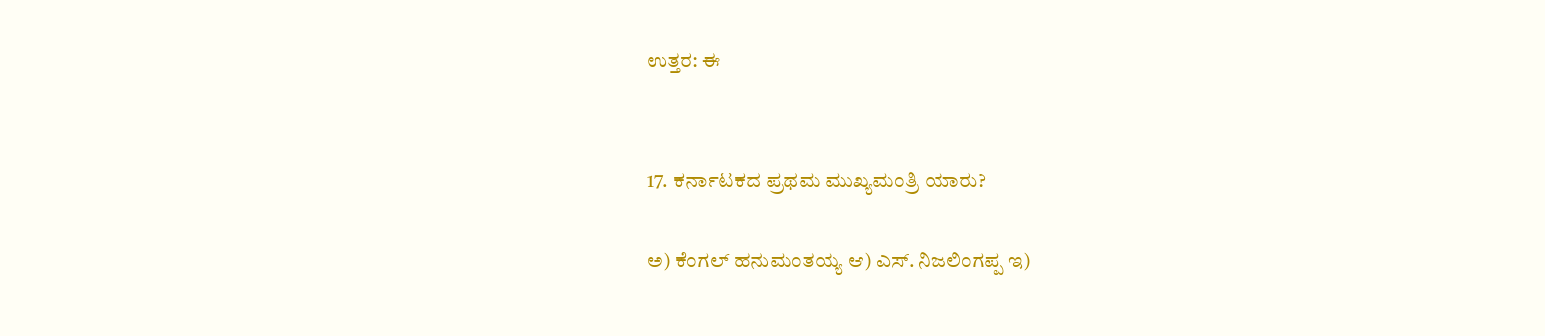ಉತ್ತರ: ಈ


17. ಕರ್ನಾಟಕದ ಪ್ರಥಮ ಮುಖ್ಯಮಂತ್ರಿ ಯಾರು?

ಅ) ಕೆಂಗಲ್ ಹನುಮಂತಯ್ಯ ಆ) ಎಸ್. ನಿಜಲಿಂಗಪ್ಪ ಇ)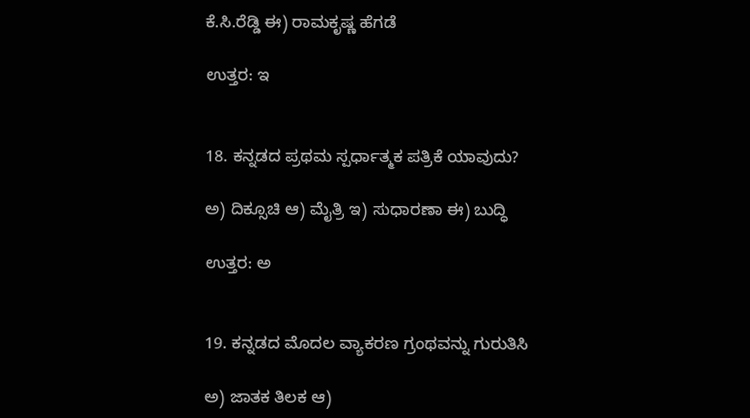ಕೆ.ಸಿ.ರೆಡ್ಡಿ ಈ) ರಾಮಕೃಷ್ಣ ಹೆಗಡೆ

ಉತ್ತರ: ಇ


18. ಕನ್ನಡದ ಪ್ರಥಮ ಸ್ಪರ್ಧಾತ್ಮಕ ಪತ್ರಿಕೆ ಯಾವುದು?

ಅ) ದಿಕ್ಸೂಚಿ ಆ) ಮೈತ್ರಿ ಇ) ಸುಧಾರಣಾ ಈ) ಬುದ್ಧಿ

ಉತ್ತರ: ಅ


19. ಕನ್ನಡದ ಮೊದಲ ವ್ಯಾಕರಣ ಗ್ರಂಥವನ್ನು ಗುರುತಿಸಿ

ಅ) ಜಾತಕ ತಿಲಕ ಆ)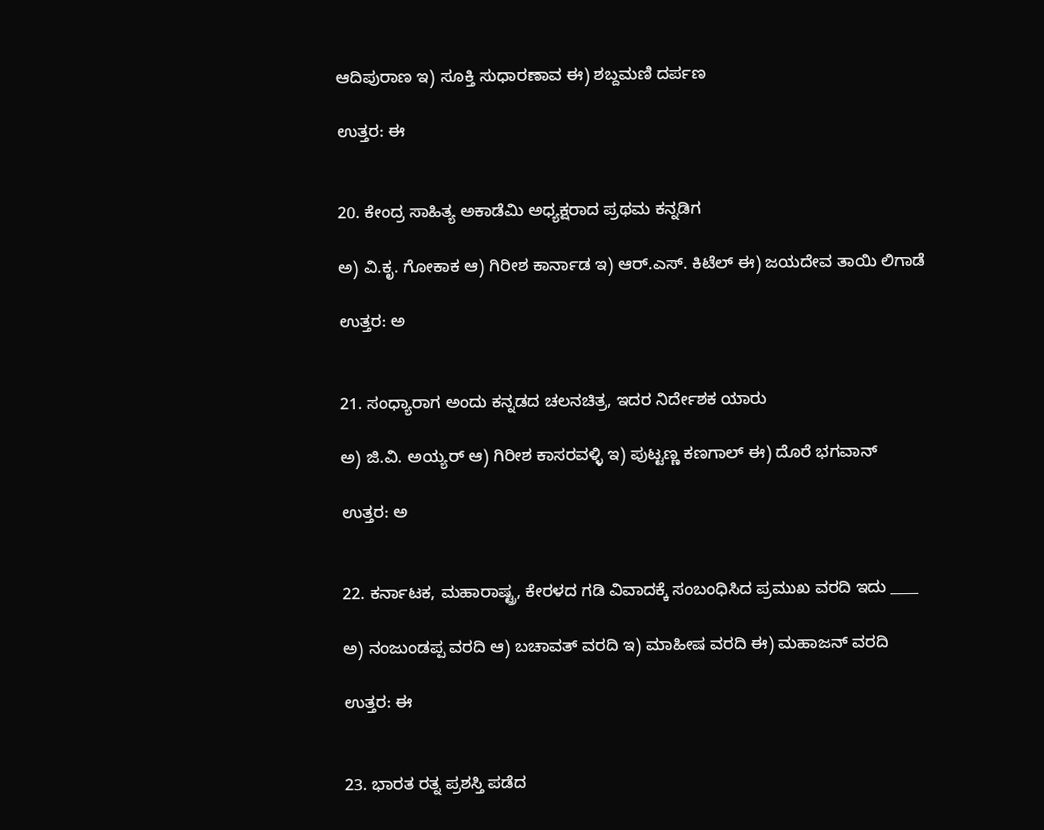ಆದಿಪುರಾಣ ಇ) ಸೂಕ್ತಿ ಸುಧಾರಣಾವ ಈ) ಶಬ್ದಮಣಿ ದರ್ಪಣ

ಉತ್ತರ: ಈ


20. ಕೇಂದ್ರ ಸಾಹಿತ್ಯ ಅಕಾಡೆಮಿ ಅಧ್ಯಕ್ಷರಾದ ಪ್ರಥಮ ಕನ್ನಡಿಗ

ಅ) ವಿ.ಕೃ. ಗೋಕಾಕ ಆ) ಗಿರೀಶ ಕಾರ್ನಾಡ ಇ) ಆರ್.ಎಸ್. ಕಿಟೆಲ್ ಈ) ಜಯದೇವ ತಾಯಿ ಲಿಗಾಡೆ

ಉತ್ತರ: ಅ


21. ಸಂಧ್ಯಾರಾಗ ಅಂದು ಕನ್ನಡದ ಚಲನಚಿತ್ರ, ಇದರ ನಿರ್ದೇಶಕ ಯಾರು

ಅ) ಜಿ.ವಿ. ಅಯ್ಯರ್ ಆ) ಗಿರೀಶ ಕಾಸರವಳ್ಳಿ ಇ) ಪುಟ್ಟಣ್ಣ ಕಣಗಾಲ್ ಈ) ದೊರೆ ಭಗವಾನ್

ಉತ್ತರ: ಅ


22. ಕರ್ನಾಟಕ, ಮಹಾರಾಷ್ಟ್ರ, ಕೇರಳದ ಗಡಿ ವಿವಾದಕ್ಕೆ ಸಂಬಂಧಿಸಿದ ಪ್ರಮುಖ ವರದಿ ಇದು ____

ಅ) ನಂಜುಂಡಪ್ಪ ವರದಿ ಆ) ಬಚಾವತ್ ವರದಿ ಇ) ಮಾಹೀಷ ವರದಿ ಈ) ಮಹಾಜನ್ ವರದಿ

ಉತ್ತರ: ಈ


23. ಭಾರತ ರತ್ನ ಪ್ರಶಸ್ತಿ ಪಡೆದ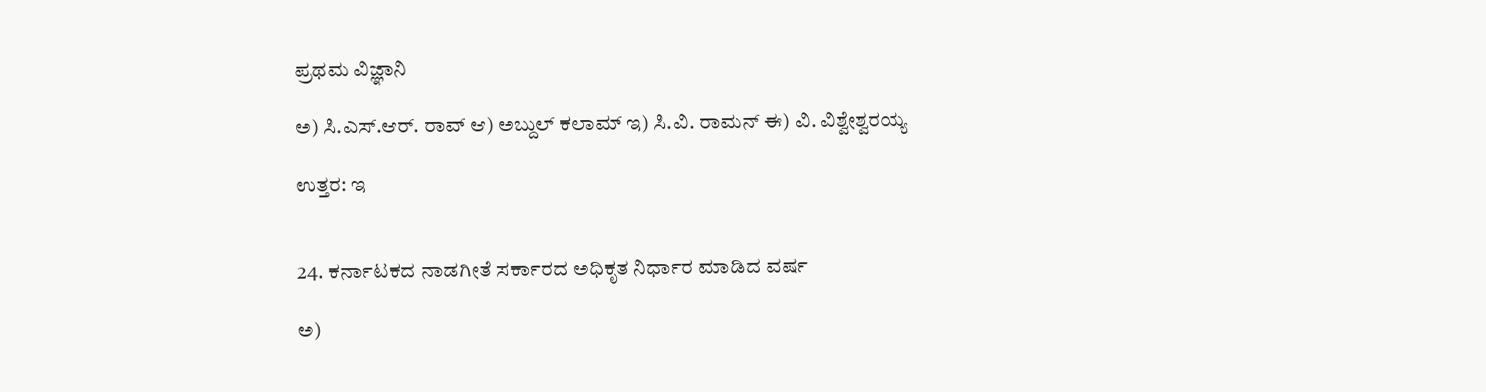ಪ್ರಥಮ ವಿಜ್ಞಾನಿ

ಅ) ಸಿ.ಎಸ್.ಆರ್. ರಾವ್ ಆ) ಅಬ್ದುಲ್ ಕಲಾಮ್ ಇ) ಸಿ.ವಿ. ರಾಮನ್ ಈ) ವಿ. ವಿಶ್ವೇಶ್ವರಯ್ಯ

ಉತ್ತರ: ಇ


24. ಕರ್ನಾಟಕದ ನಾಡಗೀತೆ ಸರ್ಕಾರದ ಅಧಿಕೃತ ನಿರ್ಧಾರ ಮಾಡಿದ ವರ್ಷ

ಅ)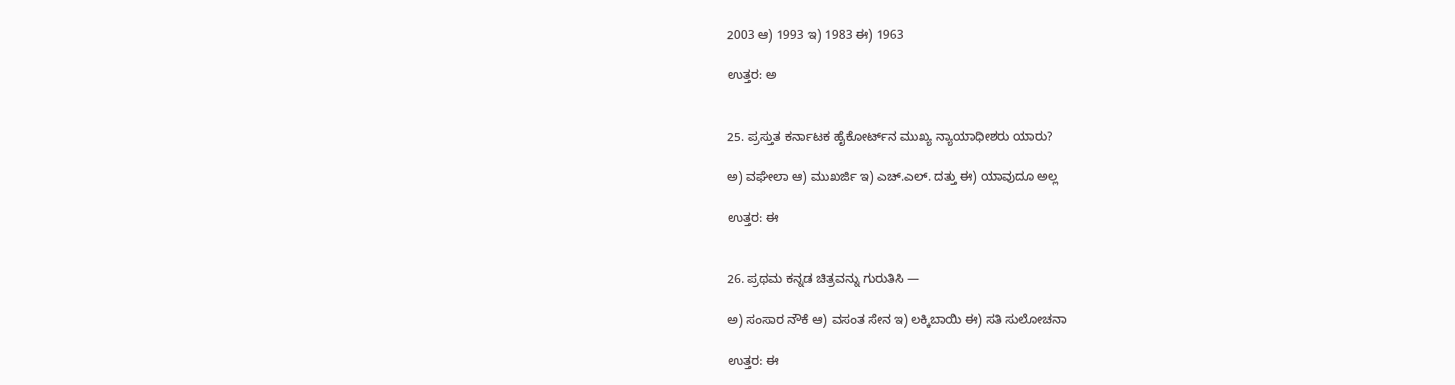2003 ಆ) 1993 ಇ) 1983 ಈ) 1963

ಉತ್ತರ: ಅ


25. ಪ್ರಸ್ತುತ ಕರ್ನಾಟಕ ಹೈಕೋರ್ಟ್‌ನ ಮುಖ್ಯ ನ್ಯಾಯಾಧೀಶರು ಯಾರು?

ಅ) ವಘೇಲಾ ಆ) ಮುಖರ್ಜಿ ಇ) ಎಚ್.ಎಲ್. ದತ್ತು ಈ) ಯಾವುದೂ ಅಲ್ಲ

ಉತ್ತರ: ಈ


26. ಪ್ರಥಮ ಕನ್ನಡ ಚಿತ್ರವನ್ನು ಗುರುತಿಸಿ —

ಅ) ಸಂಸಾರ ನೌಕೆ ಆ) ವಸಂತ ಸೇನ ಇ) ಲಕ್ಕಿಬಾಯಿ ಈ) ಸತಿ ಸುಲೋಚನಾ

ಉತ್ತರ: ಈ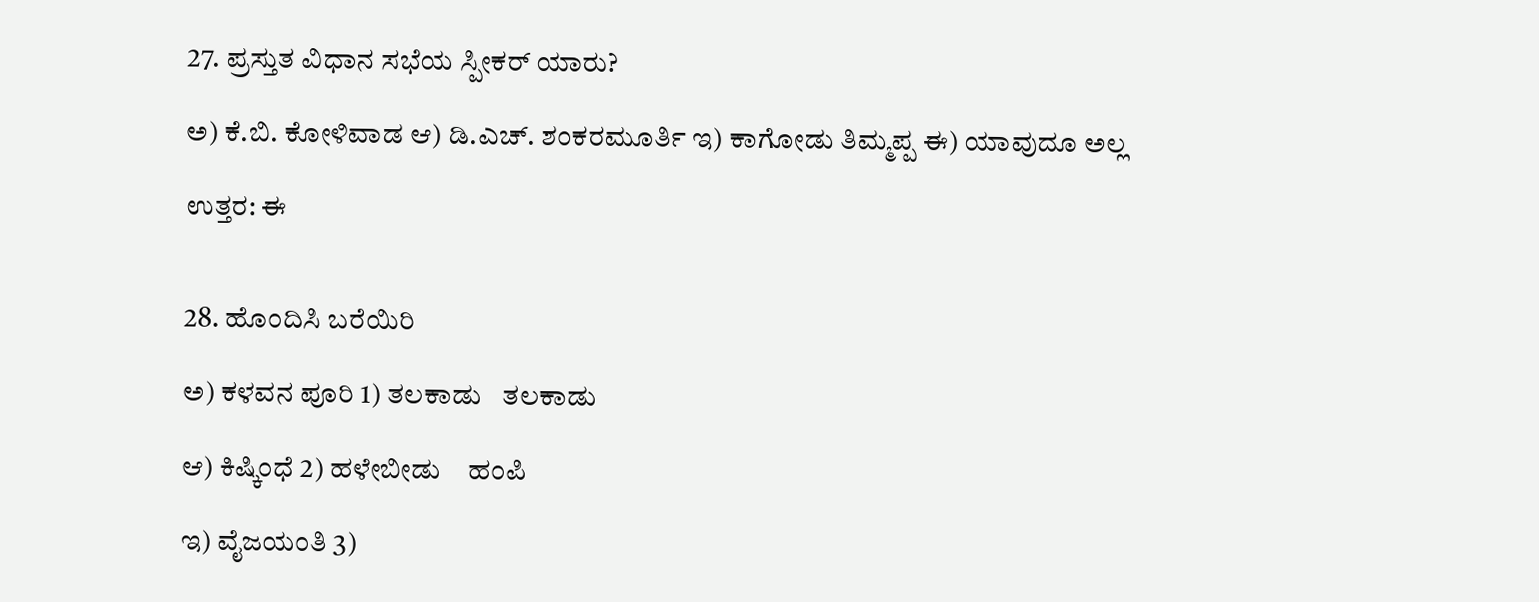27. ಪ್ರಸ್ತುತ ವಿಧಾನ ಸಭೆಯ ಸ್ಪೀಕರ್ ಯಾರು?

ಅ) ಕೆ.ಬಿ. ಕೋಳಿವಾಡ ಆ) ಡಿ.ಎಚ್. ಶಂಕರಮೂರ್ತಿ ಇ) ಕಾಗೋಡು ತಿಮ್ಮಪ್ಪ ಈ) ಯಾವುದೂ ಅಲ್ಲ

ಉತ್ತರ: ಈ


28. ಹೊಂದಿಸಿ ಬರೆಯಿರಿ

ಅ) ಕಳವನ ಪೂರಿ 1) ತಲಕಾಡು   ತಲಕಾಡು

ಆ) ಕಿಷ್ಕಿಂಧೆ 2) ಹಳೇಬೀಡು    ಹಂಪಿ

ಇ) ವೈಜಯಂತಿ 3)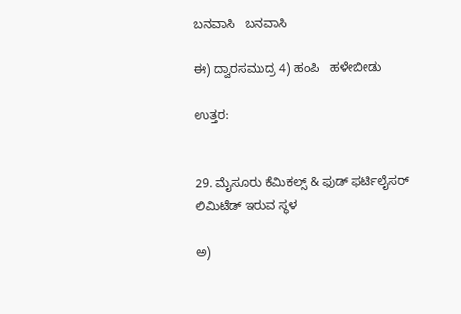ಬನವಾಸಿ   ಬನವಾಸಿ

ಈ) ದ್ವಾರಸಮುದ್ರ 4) ಹಂಪಿ   ಹಳೇಬೀಡು

ಉತ್ತರ:


29. ಮೈಸೂರು ಕೆಮಿಕಲ್ಸ್ & ಫುಡ್ ಫರ್ಟಿಲೈಸರ್ ಲಿಮಿಟೆಡ್ ಇರುವ ಸ್ಥಳ

ಅ)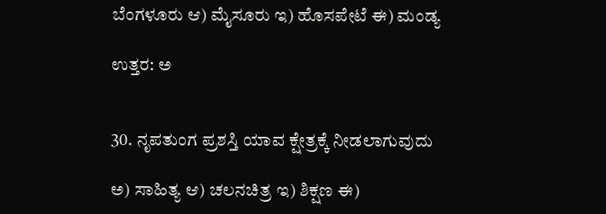ಬೆಂಗಳೂರು ಆ) ಮೈಸೂರು ಇ) ಹೊಸಪೇಟೆ ಈ) ಮಂಡ್ಯ

ಉತ್ತರ: ಅ


30. ನೃಪತುಂಗ ಪ್ರಶಸ್ತಿ ಯಾವ ಕ್ಷೇತ್ರಕ್ಕೆ ನೀಡಲಾಗುವುದು

ಅ) ಸಾಹಿತ್ಯ ಆ) ಚಲನಚಿತ್ರ ಇ) ಶಿಕ್ಷಣ ಈ)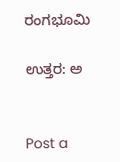ರಂಗಭೂಮಿ

ಉತ್ತರ: ಅ


Post a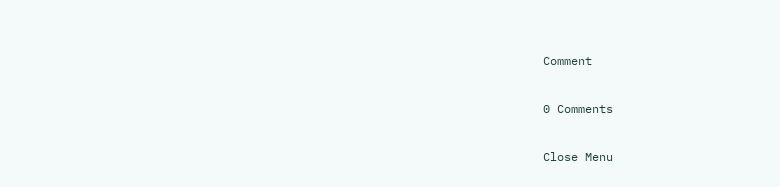Comment

0 Comments

Close Menu